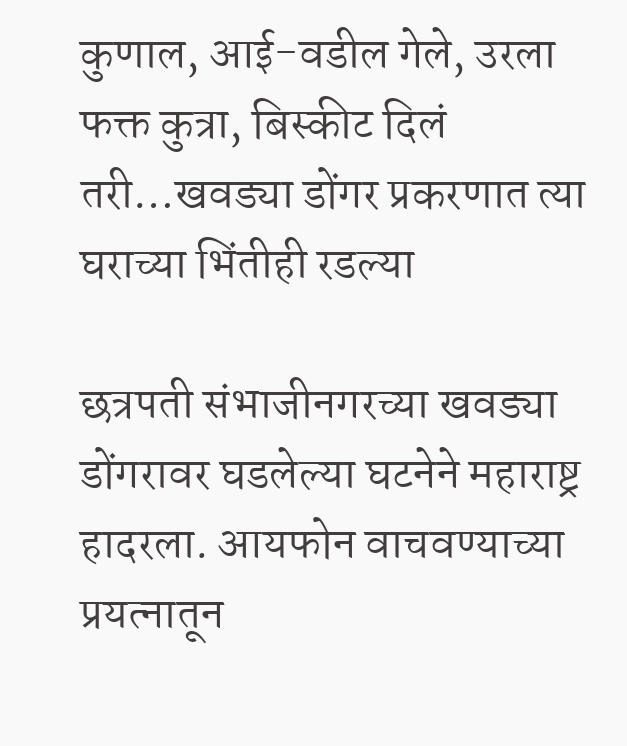कुणाल, आई-वडील गेले, उरला फक्त कुत्रा, बिस्कीट दिलं तरी…खवड्या डोंगर प्रकरणात त्या घराच्या भिंतीही रडल्या

छत्रपती संभाजीनगरच्या खवड्या डोंगरावर घडलेल्या घटनेने महाराष्ट्र हादरला. आयफोन वाचवण्याच्या प्रयत्नातून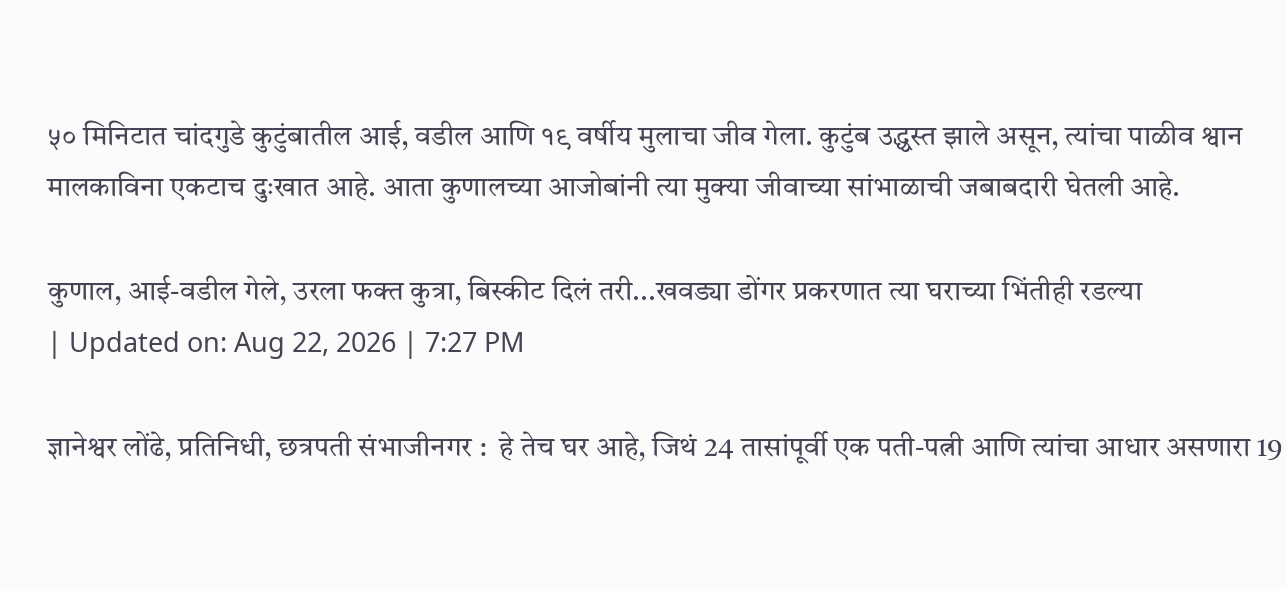५० मिनिटात चांदगुडे कुटुंबातील आई, वडील आणि १९ वर्षीय मुलाचा जीव गेला. कुटुंब उद्ध्वस्त झाले असून, त्यांचा पाळीव श्वान मालकाविना एकटाच दुःखात आहे. आता कुणालच्या आजोबांनी त्या मुक्या जीवाच्या सांभाळाची जबाबदारी घेतली आहे.

कुणाल, आई-वडील गेले, उरला फक्त कुत्रा, बिस्कीट दिलं तरी...खवड्या डोंगर प्रकरणात त्या घराच्या भिंतीही रडल्या
| Updated on: Aug 22, 2026 | 7:27 PM

ज्ञानेश्वर लोंढे, प्रतिनिधी, छत्रपती संभाजीनगर :  हे तेच घर आहे, जिथं 24 तासांपूर्वी एक पती-पत्नी आणि त्यांचा आधार असणारा 19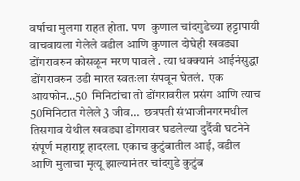वर्षाचा मुलगा राहत होता. पण  कुणाल चांदगुडेच्या हट्टापायी वाचवायला गेलेले वडील आणि कुणाल दोघेही खवड्या डोंगरावरुन कोसळून मरण पावले . त्या धक्क्यानं आईनंसुद्धा डोंगरावरुन उडी मारत स्वतःला संपवून घेतलं.  एक आयफोन…50  मिनिटांचा तो डोंगरावरील प्रसंग आणि त्याच 50मिनिटात गेलेले 3 जीव…  छत्रपती संभाजीनगरमधील तिसगाव येथील खवड्या डोंगरावर घडलेल्या दुर्दैवी घटनेने संपूर्ण महाराष्ट्र हादरला. एकाच कुटुंबातील आई, वडील आणि मुलाचा मृत्यू झाल्यानंतर चांदगुडे कुटुंब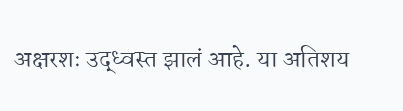अक्षरशः उद्ध्वस्त झालं आहे. या अतिशय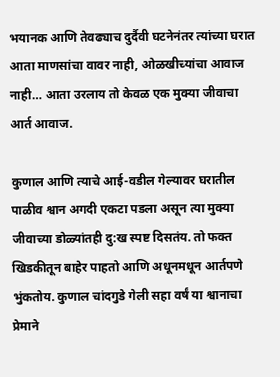भयानक आणि तेवढ्याच दुर्दैवी घटनेनंतर त्यांच्या घरात आता माणसांचा वावर नाही, ओळखीच्यांचा आवाज नाही… आता उरलाय तो केवळ एक मुक्या जीवाचा आर्त आवाज.

कुणाल आणि त्याचे आई-वडील गेल्यावर घरातील पाळीव श्वान अगदी एकटा पडला असून त्या मुक्या जीवाच्या डोळ्यांतही दु:ख स्पष्ट दिसतंय. तो फक्त खिडकीतून बाहेर पाहतो आणि अधूनमधून आर्तपणे भुंकतोय. कुणाल चांदगुडे गेली सहा वर्षं या श्वानाचा प्रेमाने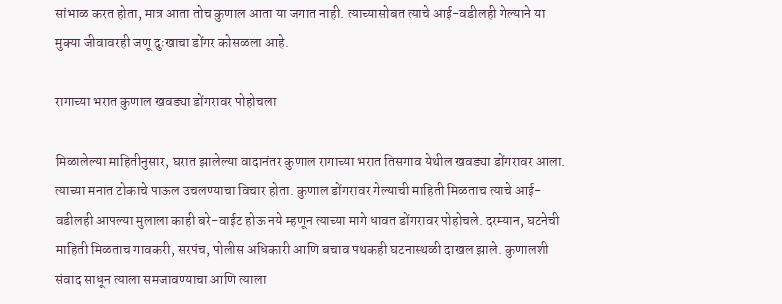सांभाळ करत होता, मात्र आता तोच कुणाल आता या जगात नाही. त्याच्यासोबत त्याचे आई-वडीलही गेल्याने या मुक्या जीवावरही जणू दुःखाचा डोंगर कोसळला आहे.

रागाच्या भरात कुणाल खवड्या डोंगरावर पोहोचला

मिळालेल्या माहितीनुसार, घरात झालेल्या वादानंतर कुणाल रागाच्या भरात तिसगाव येथील खवड्या डोंगरावर आला. त्याच्या मनात टोकाचे पाऊल उचलण्याचा विचार होता. कुणाल डोंगरावर गेल्याची माहिती मिळताच त्याचे आई-वडीलही आपल्या मुलाला काही बरे-वाईट होऊ नये म्हणून त्याच्या मागे धावत डोंगरावर पोहोचले. दरम्यान, घटनेची माहिती मिळताच गावकरी, सरपंच, पोलीस अधिकारी आणि बचाव पथकही घटनास्थळी दाखल झाले. कुणालशी संवाद साधून त्याला समजावण्याचा आणि त्याला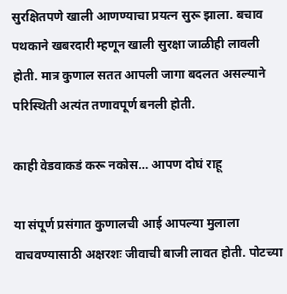सुरक्षितपणे खाली आणण्याचा प्रयत्न सुरू झाला. बचाव पथकाने खबरदारी म्हणून खाली सुरक्षा जाळीही लावली होती. मात्र कुणाल सतत आपली जागा बदलत असल्याने परिस्थिती अत्यंत तणावपूर्ण बनली होती.

काही वेडवाकडं करू नकोस… आपण दोघं राहू

या संपूर्ण प्रसंगात कुणालची आई आपल्या मुलाला वाचवण्यासाठी अक्षरशः जीवाची बाजी लावत होती. पोटच्या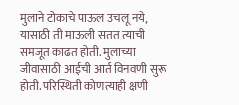मुलाने टोकाचे पाऊल उचलू नये, यासाठी ती माऊली सतत त्याची समजूत काढत होती. मुलाच्या जीवासाठी आईची आर्त विनवणी सुरू होती. परिस्थिती कोणत्याही क्षणी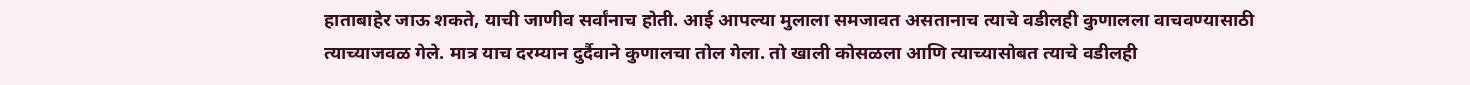हाताबाहेर जाऊ शकते, याची जाणीव सर्वांनाच होती. आई आपल्या मुलाला समजावत असतानाच त्याचे वडीलही कुणालला वाचवण्यासाठी त्याच्याजवळ गेले. मात्र याच दरम्यान दुर्दैवाने कुणालचा तोल गेला. तो खाली कोसळला आणि त्याच्यासोबत त्याचे वडीलही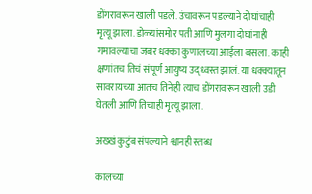डोंगरावरून खाली पडले. उंचावरून पडल्याने दोघांचाही मृत्यू झाला. डोळ्यांसमोर पती आणि मुलगा दोघांनाही गमावल्याचा जबर धक्का कुणालच्या आईला बसला. काही क्षणांतच तिचं संपूर्ण आयुष्य उद्ध्वस्त झालं. या धक्क्यातून सावरायच्या आतच तिनेही त्याच डोंगरावरून खाली उडी घेतली आणि तिचाही मृत्यू झाला.

अख्खं कुटुंब संपल्याने श्वानही स्तब्ध

कालच्या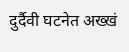दुर्दैवी घटनेत अख्खं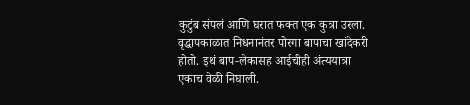कुटुंब संपलं आणि घरात फक्त एक कुत्रा उरला. वृद्धापकाळात निधनानंतर पोरगा बापाचा खांदेकरी होतो. इथं बाप-लेकासह आईचीही अंत्ययात्रा एकाच वेळी निघाली.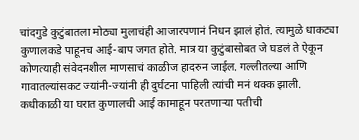चांदगुडे कुटुंबातला मोठ्या मुलाचंही आजारपणानं निधन झालं होतं. त्यामुळे धाकट्या कुणालकडे पाहूनच आई-बाप जगत होते. मात्र या कुटुंबासोबत जे घडलं ते ऐकून कोणत्याही संवेदनशील माणसाचं काळीज हादरुन जाईल. गल्लीतल्या आणि गावातल्यांसकट ज्यांनी-ज्यांनी ही दुर्घटना पाहिली त्यांची मनं थक्क झाली.  कधीकाळी या घरात कुणालची आई कामाहून परतणाऱ्या पतीची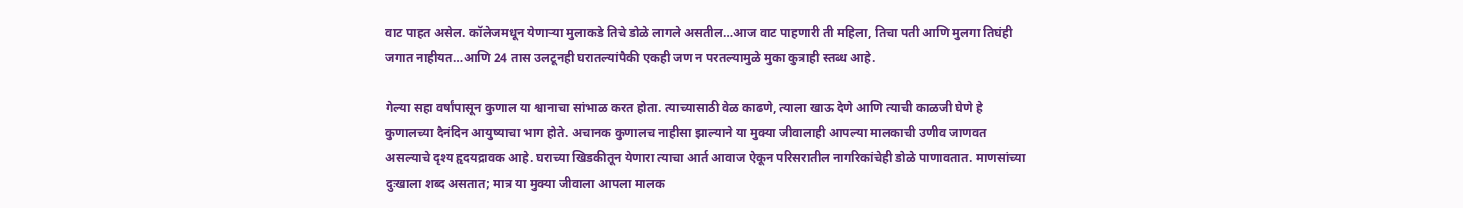वाट पाहत असेल. कॉलेजमधून येणाऱ्या मुलाकडे तिचे डोळे लागले असतील…आज वाट पाहणारी ती महिला, तिचा पती आणि मुलगा तिघंही जगात नाहीयत…आणि 24 तास उलटूनही घरातल्यांपैकी एकही जण न परतल्यामुळे मुका कुत्राही स्तब्ध आहे.

गेल्या सहा वर्षांपासून कुणाल या श्वानाचा सांभाळ करत होता. त्याच्यासाठी वेळ काढणे, त्याला खाऊ देणे आणि त्याची काळजी घेणे हे कुणालच्या दैनंदिन आयुष्याचा भाग होते. अचानक कुणालच नाहीसा झाल्याने या मुक्या जीवालाही आपल्या मालकाची उणीव जाणवत असल्याचे दृश्य हृदयद्रावक आहे. घराच्या खिडकीतून येणारा त्याचा आर्त आवाज ऐकून परिसरातील नागरिकांचेही डोळे पाणावतात. माणसांच्या दुःखाला शब्द असतात; मात्र या मुक्या जीवाला आपला मालक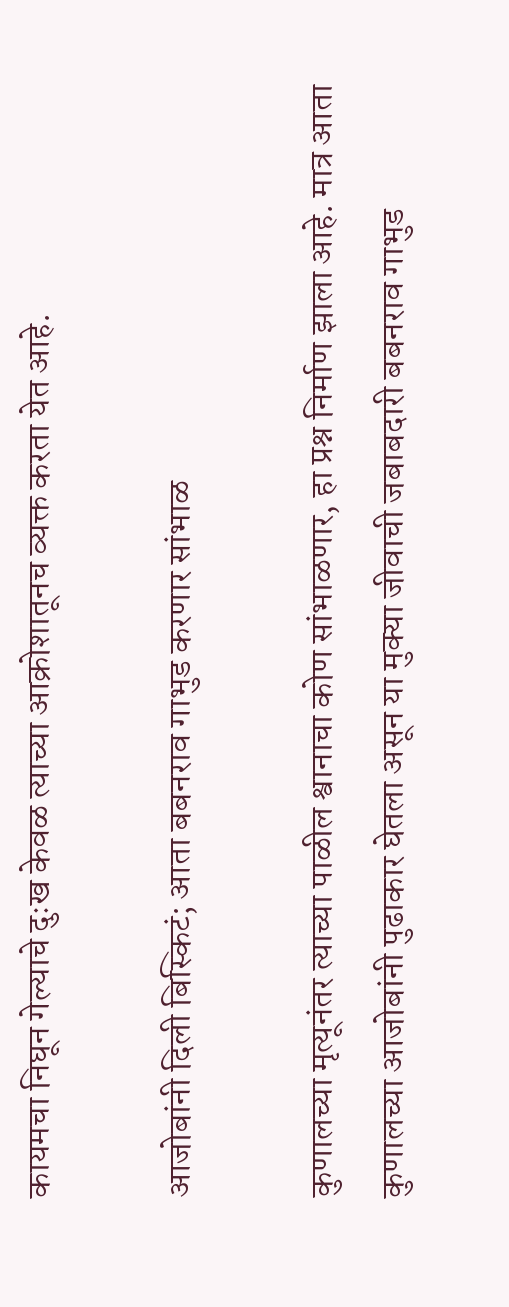कायमचा निघून गेल्याचे दुःख केवळ त्याच्या आक्रोशातूनच व्यक्त करता येत आहे.

आजोबांनी दिली बिस्किटं; आता बबनराव गाभुड करणार सांभाळ

कुणालच्या मृत्यूनंतर त्याच्या पाळील श्वानाचा कोण सांभाळणार, हा प्रश्न निर्माण झाला आहे. मात्र आता कुणालच्या आजोबांनी पुढाकार घेतला असून या मुक्या जीवाची जबाबदारी बबनराव गाभुड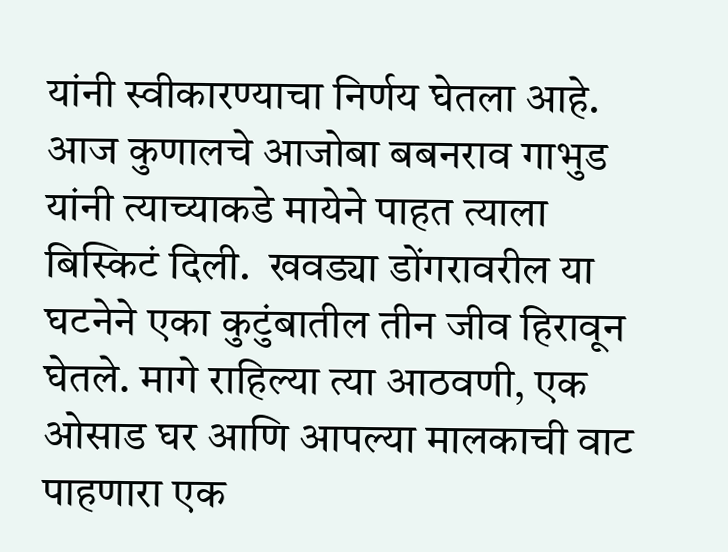यांनी स्वीकारण्याचा निर्णय घेतला आहे.  आज कुणालचे आजोबा बबनराव गाभुड यांनी त्याच्याकडे मायेने पाहत त्याला बिस्किटं दिली.  खवड्या डोंगरावरील या घटनेने एका कुटुंबातील तीन जीव हिरावून घेतले. मागे राहिल्या त्या आठवणी, एक ओसाड घर आणि आपल्या मालकाची वाट पाहणारा एक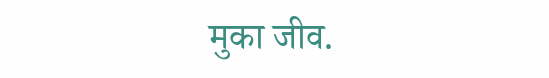मुका जीव.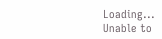Loading...
Unable to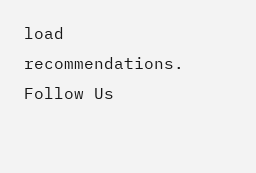load recommendations.
Follow Us